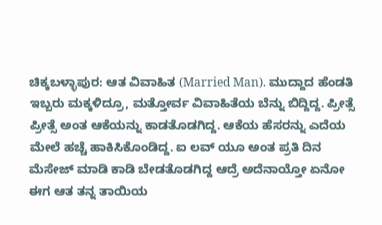ಚಿಕ್ಕಬಳ್ಳಾಪುರ: ಆತ ವಿವಾಹಿತ (Married Man). ಮುದ್ದಾದ ಹೆಂಡತಿ ಇಬ್ಬರು ಮಕ್ಕಳಿದ್ರೂ, ಮತ್ತೋರ್ವ ವಿವಾಹಿತೆಯ ಬೆನ್ನು ಬಿದ್ದಿದ್ದ. ಪ್ರೀತ್ಸೆ ಪ್ರೀತ್ಸೆ ಅಂತ ಆಕೆಯನ್ನು ಕಾಡತೊಡಗಿದ್ದ. ಆಕೆಯ ಹೆಸರನ್ನು ಎದೆಯ ಮೇಲೆ ಹಚ್ಚೆ ಹಾಕಿಸಿಕೊಂಡಿದ್ದ. ಐ ಲವ್‍ ಯೂ ಅಂತ ಪ್ರತಿ ದಿನ ಮೆಸೇಜ್ ಮಾಡಿ ಕಾಡಿ ಬೇಡತೊಡಗಿದ್ದ ಆದ್ರೆ ಅದೆನಾಯ್ತೋ ಏನೋ ಈಗ ಆತ ತನ್ನ ತಾಯಿಯ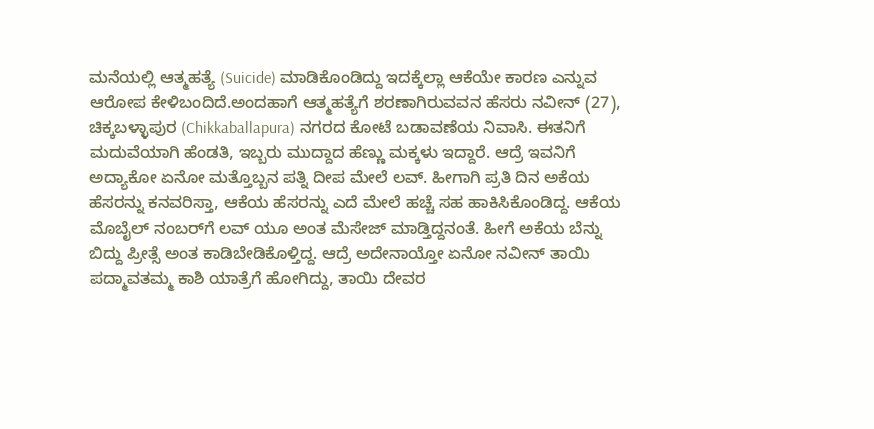ಮನೆಯಲ್ಲಿ ಆತ್ಮಹತ್ಯೆ (Suicide) ಮಾಡಿಕೊಂಡಿದ್ದು ಇದಕ್ಕೆಲ್ಲಾ ಆಕೆಯೇ ಕಾರಣ ಎನ್ನುವ ಆರೋಪ ಕೇಳಿಬಂದಿದೆ.ಅಂದಹಾಗೆ ಆತ್ಮಹತ್ಯೆಗೆ ಶರಣಾಗಿರುವವನ ಹೆಸರು ನವೀನ್ (27), ಚಿಕ್ಕಬಳ್ಳಾಪುರ (Chikkaballapura) ನಗರದ ಕೋಟೆ ಬಡಾವಣೆಯ ನಿವಾಸಿ. ಈತನಿಗೆ ಮದುವೆಯಾಗಿ ಹೆಂಡತಿ, ಇಬ್ಬರು ಮುದ್ದಾದ ಹೆಣ್ಣು ಮಕ್ಕಳು ಇದ್ದಾರೆ. ಆದ್ರೆ ಇವನಿಗೆ ಅದ್ಯಾಕೋ ಏನೋ ಮತ್ತೊಬ್ಬನ ಪತ್ನಿ ದೀಪ ಮೇಲೆ ಲವ್. ಹೀಗಾಗಿ ಪ್ರತಿ ದಿನ ಅಕೆಯ ಹೆಸರನ್ನು ಕನವರಿಸ್ತಾ, ಆಕೆಯ ಹೆಸರನ್ನು ಎದೆ ಮೇಲೆ ಹಚ್ಚೆ ಸಹ ಹಾಕಿಸಿಕೊಂಡಿದ್ದ. ಆಕೆಯ ಮೊಬೈಲ್ ನಂಬರ್‌ಗೆ ಲವ್ ಯೂ ಅಂತ ಮೆಸೇಜ್ ಮಾಡ್ತಿದ್ದನಂತೆ. ಹೀಗೆ ಅಕೆಯ ಬೆನ್ನು ಬಿದ್ದು ಪ್ರೀತ್ಸೆ ಅಂತ ಕಾಡಿಬೇಡಿಕೊಳ್ತಿದ್ದ. ಆದ್ರೆ ಅದೇನಾಯ್ತೋ ಏನೋ ನವೀನ್ ತಾಯಿ ಪದ್ಮಾವತಮ್ಮ ಕಾಶಿ ಯಾತ್ರೆಗೆ ಹೋಗಿದ್ದು, ತಾಯಿ ದೇವರ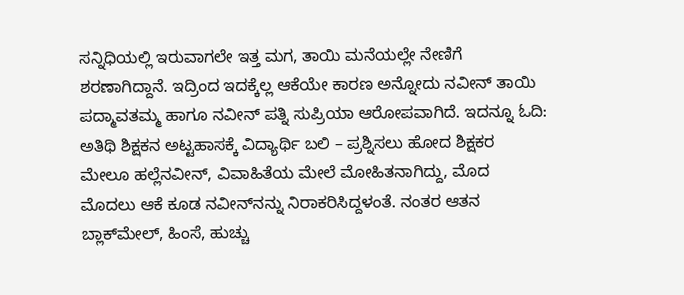ಸನ್ನಿಧಿಯಲ್ಲಿ ಇರುವಾಗಲೇ ಇತ್ತ ಮಗ, ತಾಯಿ ಮನೆಯಲ್ಲೇ ನೇಣಿಗೆ ಶರಣಾಗಿದ್ದಾನೆ. ಇದ್ರಿಂದ ಇದಕ್ಕೆಲ್ಲ ಆಕೆಯೇ ಕಾರಣ ಅನ್ನೋದು ನವೀನ್ ತಾಯಿ ಪದ್ಮಾವತಮ್ಮ ಹಾಗೂ ನವೀನ್ ಪತ್ನಿ ಸುಪ್ರಿಯಾ ಆರೋಪವಾಗಿದೆ. ಇದನ್ನೂ ಓದಿ: ಅತಿಥಿ ಶಿಕ್ಷಕನ ಅಟ್ಟಹಾಸಕ್ಕೆ ವಿದ್ಯಾರ್ಥಿ ಬಲಿ – ಪ್ರಶ್ನಿಸಲು ಹೋದ ಶಿಕ್ಷಕರ ಮೇಲೂ ಹಲ್ಲೆನವೀನ್, ವಿವಾಹಿತೆಯ ಮೇಲೆ ಮೋಹಿತನಾಗಿದ್ದು, ಮೊದ ಮೊದಲು ಆಕೆ ಕೂಡ ನವೀನ್‍ನನ್ನು ನಿರಾಕರಿಸಿದ್ದಳಂತೆ. ನಂತರ ಆತನ ಬ್ಲಾಕ್‍ಮೇಲ್, ಹಿಂಸೆ, ಹುಚ್ಚು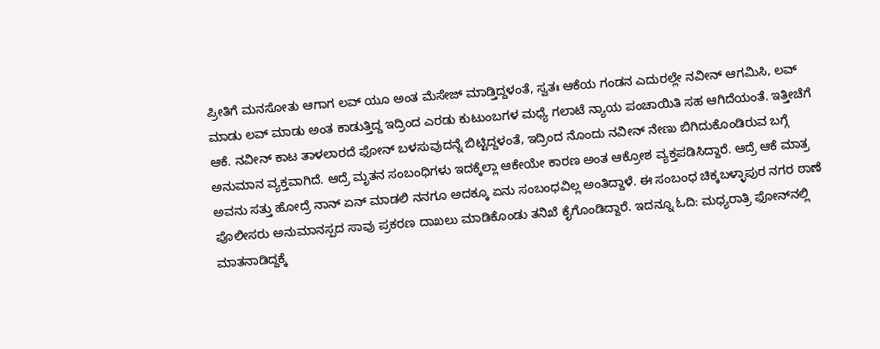ಪ್ರೀತಿಗೆ ಮನಸೋತು ಆಗಾಗ ಲವ್ ಯೂ ಅಂತ ಮೆಸೇಜ್ ಮಾಡ್ತಿದ್ದಳಂತೆ, ಸ್ವತಃ ಆಕೆಯ ಗಂಡನ ಎದುರಲ್ಲೇ ನವೀನ್ ಆಗಮಿಸಿ, ಲವ್ ಮಾಡು ಲವ್ ಮಾಡು ಅಂತ ಕಾಡುತ್ತಿದ್ದ ಇದ್ರಿಂದ ಎರಡು ಕುಟುಂಬಗಳ ಮಧ್ಯೆ ಗಲಾಟೆ ನ್ಯಾಯ ಪಂಚಾಯಿತಿ ಸಹ ಆಗಿದೆಯಂತೆ. ಇತ್ತೀಚೆಗೆ ಆಕೆ. ನವೀನ್ ಕಾಟ ತಾಳಲಾರದೆ ಫೋನ್ ಬಳಸುವುದನ್ನೆ ಬಿಟ್ಟಿದ್ದಳಂತೆ, ಇದ್ರಿಂದ ನೊಂದು ನವೀನ್ ನೇಣು ಬಿಗಿದುಕೊಂಡಿರುವ ಬಗ್ಗೆ ಅನುಮಾನ ವ್ಯಕ್ತವಾಗಿದೆ. ಆದ್ರೆ ಮೃತನ ಸಂಬಂಧಿಗಳು ಇದಕ್ಕೆಲ್ಲಾ ಆಕೇಯೇ ಕಾರಣ ಅಂತ ಆಕ್ರೋಶ ವ್ಯಕ್ತಪಡಿಸಿದ್ದಾರೆ. ಆದ್ರೆ ಆಕೆ ಮಾತ್ರ ಅವನು ಸತ್ತು ಹೋದ್ರೆ ನಾನ್ ಏನ್ ಮಾಡಲಿ ನನಗೂ ಅದಕ್ಕೂ ಏನು ಸಂಬಂಧವಿಲ್ಲ ಅಂತಿದ್ದಾಳೆ. ಈ ಸಂಬಂಧ ಚಿಕ್ಕಬಳ್ಳಾಪುರ ನಗರ ಠಾಣೆ ಪೊಲೀಸರು ಅನುಮಾನಸ್ಪದ ಸಾವು ಪ್ರಕರಣ ದಾಖಲು ಮಾಡಿಕೊಂಡು ತನಿಖೆ ಕೈಗೊಂಡಿದ್ದಾರೆ. ಇದನ್ನೂ ಓದಿ: ಮಧ್ಯರಾತ್ರಿ ಫೋನ್‍ನಲ್ಲಿ ಮಾತನಾಡಿದ್ದಕ್ಕೆ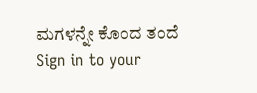ಮಗಳನ್ನೇ ಕೊಂದ ತಂದೆ
Sign in to your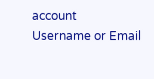account
Username or Email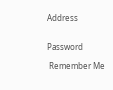Address


Password

 Remember Me